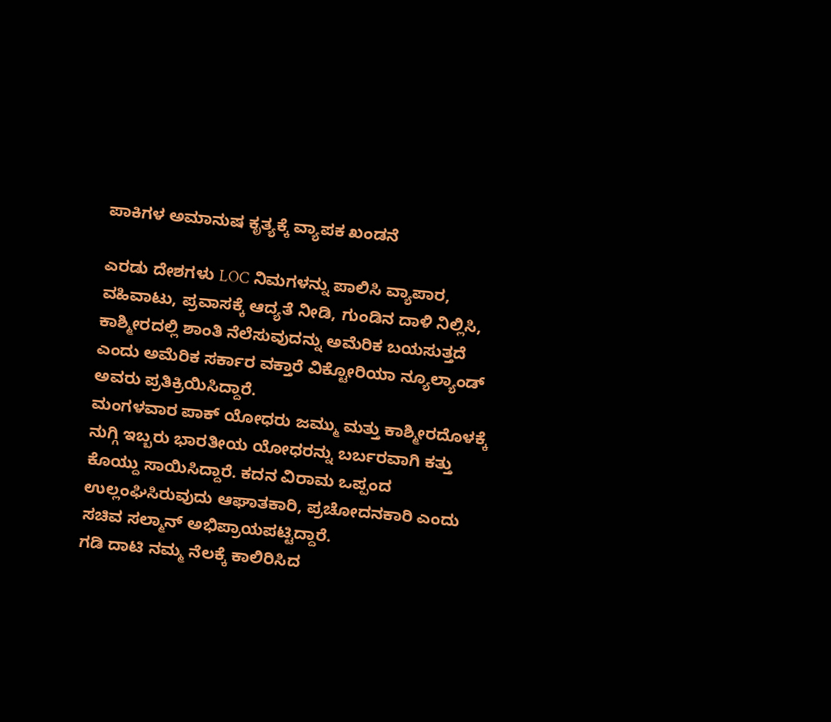ಪಾಕಿಗಳ ಅಮಾನುಷ ಕೃತ್ಯಕ್ಕೆ ವ್ಯಾಪಕ ಖಂಡನೆ

ಎರಡು ದೇಶಗಳು LOC ನಿಮಗಳನ್ನು ಪಾಲಿಸಿ ವ್ಯಾಪಾರ, ವಹಿವಾಟು, ಪ್ರವಾಸಕ್ಕೆ ಆದ್ಯತೆ ನೀಡಿ, ಗುಂಡಿನ ದಾಳಿ ನಿಲ್ಲಿಸಿ, ಕಾಶ್ಮೀರದಲ್ಲಿ ಶಾಂತಿ ನೆಲೆಸುವುದನ್ನು ಅಮೆರಿಕ ಬಯಸುತ್ತದೆ ಎಂದು ಅಮೆರಿಕ ಸರ್ಕಾರ ವಕ್ತಾರೆ ವಿಕ್ಟೋರಿಯಾ ನ್ಯೂಲ್ಯಾಂಡ್ ಅವರು ಪ್ರತಿಕ್ರಿಯಿಸಿದ್ದಾರೆ.
ಮಂಗಳವಾರ ಪಾಕ್ ಯೋಧರು ಜಮ್ಮು ಮತ್ತು ಕಾಶ್ಮೀರದೊಳಕ್ಕೆ ನುಗ್ಗಿ ಇಬ್ಬರು ಭಾರತೀಯ ಯೋಧರನ್ನು ಬರ್ಬರವಾಗಿ ಕತ್ತು ಕೊಯ್ದು ಸಾಯಿಸಿದ್ದಾರೆ. ಕದನ ವಿರಾಮ ಒಪ್ಪಂದ ಉಲ್ಲಂಘಿಸಿರುವುದು ಆಘಾತಕಾರಿ, ಪ್ರಚೋದನಕಾರಿ ಎಂದು ಸಚಿವ ಸಲ್ಮಾನ್ ಅಭಿಪ್ರಾಯಪಟ್ಟಿದ್ದಾರೆ.
ಗಡಿ ದಾಟಿ ನಮ್ಮ ನೆಲಕ್ಕೆ ಕಾಲಿರಿಸಿದ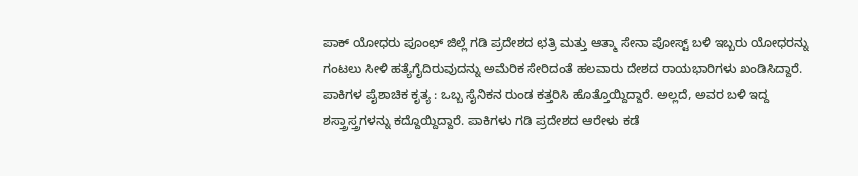ಪಾಕ್ ಯೋಧರು ಪೂಂಛ್ ಜಿಲ್ಲೆ ಗಡಿ ಪ್ರದೇಶದ ಛತ್ರಿ ಮತ್ತು ಆತ್ಮಾ ಸೇನಾ ಪೋಸ್ಟ್ ಬಳಿ ಇಬ್ಬರು ಯೋಧರನ್ನು ಗಂಟಲು ಸೀಳಿ ಹತ್ಯೆಗೈದಿರುವುದನ್ನು ಅಮೆರಿಕ ಸೇರಿದಂತೆ ಹಲವಾರು ದೇಶದ ರಾಯಭಾರಿಗಳು ಖಂಡಿಸಿದ್ದಾರೆ.
ಪಾಕಿಗಳ ಪೈಶಾಚಿಕ ಕೃತ್ಯ : ಒಬ್ಬ ಸೈನಿಕನ ರುಂಡ ಕತ್ತರಿಸಿ ಹೊತ್ತೊಯ್ದಿದ್ದಾರೆ. ಅಲ್ಲದೆ, ಅವರ ಬಳಿ ಇದ್ದ ಶಸ್ತ್ರಾಸ್ತ್ರಗಳನ್ನು ಕದ್ದೊಯ್ದಿದ್ದಾರೆ. ಪಾಕಿಗಳು ಗಡಿ ಪ್ರದೇಶದ ಆರೇಳು ಕಡೆ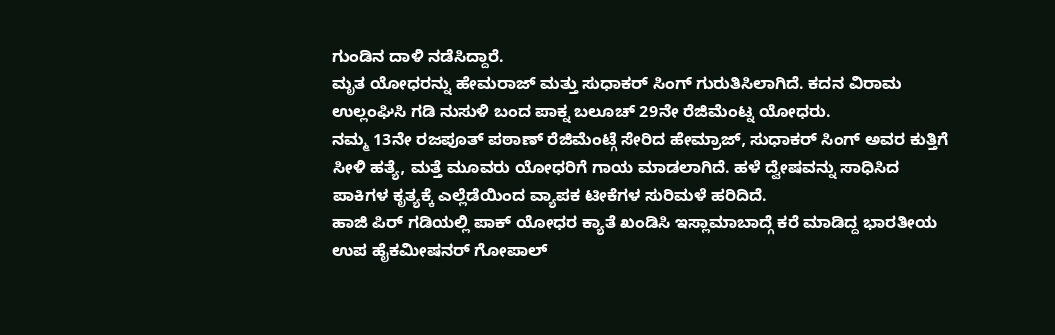ಗುಂಡಿನ ದಾಳಿ ನಡೆಸಿದ್ದಾರೆ.
ಮೃತ ಯೋಧರನ್ನು ಹೇಮರಾಜ್ ಮತ್ತು ಸುಧಾಕರ್ ಸಿಂಗ್ ಗುರುತಿಸಿಲಾಗಿದೆ. ಕದನ ವಿರಾಮ ಉಲ್ಲಂಘಿಸಿ ಗಡಿ ನುಸುಳಿ ಬಂದ ಪಾಕ್ನ ಬಲೂಚ್ 29ನೇ ರೆಜಿಮೆಂಟ್ನ ಯೋಧರು.
ನಮ್ಮ 13ನೇ ರಜಪೂತ್ ಪಠಾಣ್ ರೆಜಿಮೆಂಟ್ಗೆ ಸೇರಿದ ಹೇಮ್ರಾಜ್, ಸುಧಾಕರ್ ಸಿಂಗ್ ಅವರ ಕುತ್ತಿಗೆ ಸೀಳಿ ಹತ್ಯೆ, ಮತ್ತೆ ಮೂವರು ಯೋಧರಿಗೆ ಗಾಯ ಮಾಡಲಾಗಿದೆ. ಹಳೆ ದ್ವೇಷವನ್ನು ಸಾಧಿಸಿದ ಪಾಕಿಗಳ ಕೃತ್ಯಕ್ಕೆ ಎಲ್ಲೆಡೆಯಿಂದ ವ್ಯಾಪಕ ಟೀಕೆಗಳ ಸುರಿಮಳೆ ಹರಿದಿದೆ.
ಹಾಜಿ ಪಿರ್ ಗಡಿಯಲ್ಲಿ ಪಾಕ್ ಯೋಧರ ಕ್ಯಾತೆ ಖಂಡಿಸಿ ಇಸ್ಲಾಮಾಬಾದ್ಗೆ ಕರೆ ಮಾಡಿದ್ದ ಭಾರತೀಯ ಉಪ ಹೈಕಮೀಷನರ್ ಗೋಪಾಲ್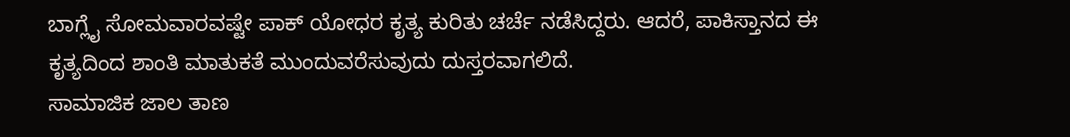ಬಾಗ್ಲೈ ಸೋಮವಾರವಷ್ಟೇ ಪಾಕ್ ಯೋಧರ ಕೃತ್ಯ ಕುರಿತು ಚರ್ಚೆ ನಡೆಸಿದ್ದರು. ಆದರೆ, ಪಾಕಿಸ್ತಾನದ ಈ ಕೃತ್ಯದಿಂದ ಶಾಂತಿ ಮಾತುಕತೆ ಮುಂದುವರೆಸುವುದು ದುಸ್ತರವಾಗಲಿದೆ.
ಸಾಮಾಜಿಕ ಜಾಲ ತಾಣ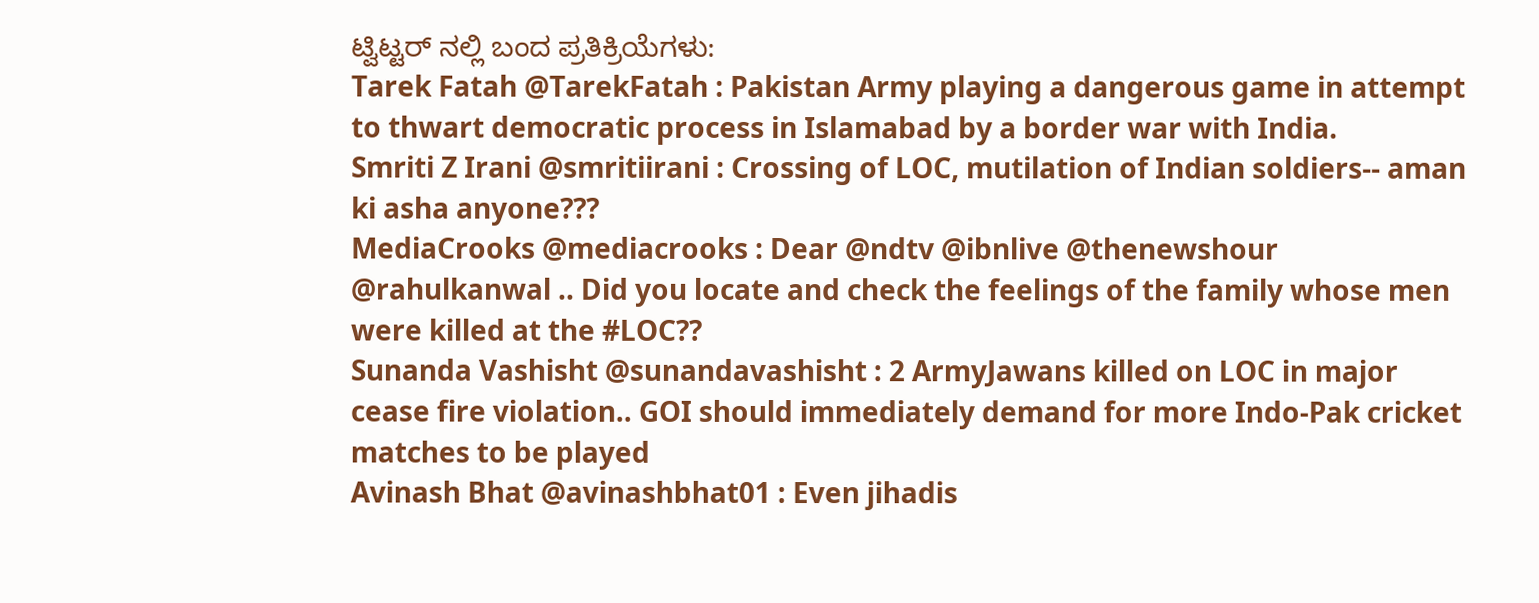ಟ್ವಿಟ್ಟರ್ ನಲ್ಲಿ ಬಂದ ಪ್ರತಿಕ್ರಿಯೆಗಳು:
Tarek Fatah @TarekFatah : Pakistan Army playing a dangerous game in attempt to thwart democratic process in Islamabad by a border war with India.
Smriti Z Irani @smritiirani : Crossing of LOC, mutilation of Indian soldiers-- aman ki asha anyone???
MediaCrooks @mediacrooks : Dear @ndtv @ibnlive @thenewshour @rahulkanwal .. Did you locate and check the feelings of the family whose men were killed at the #LOC??
Sunanda Vashisht @sunandavashisht : 2 ArmyJawans killed on LOC in major cease fire violation.. GOI should immediately demand for more Indo-Pak cricket matches to be played
Avinash Bhat @avinashbhat01 : Even jihadis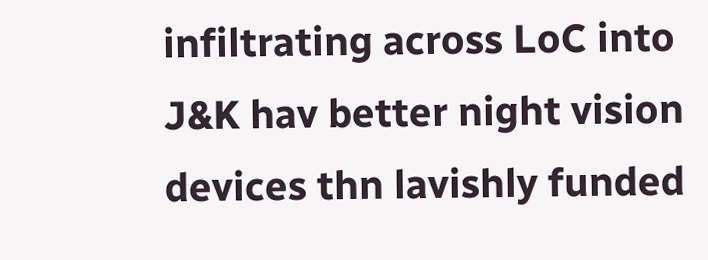infiltrating across LoC into J&K hav better night vision devices thn lavishly funded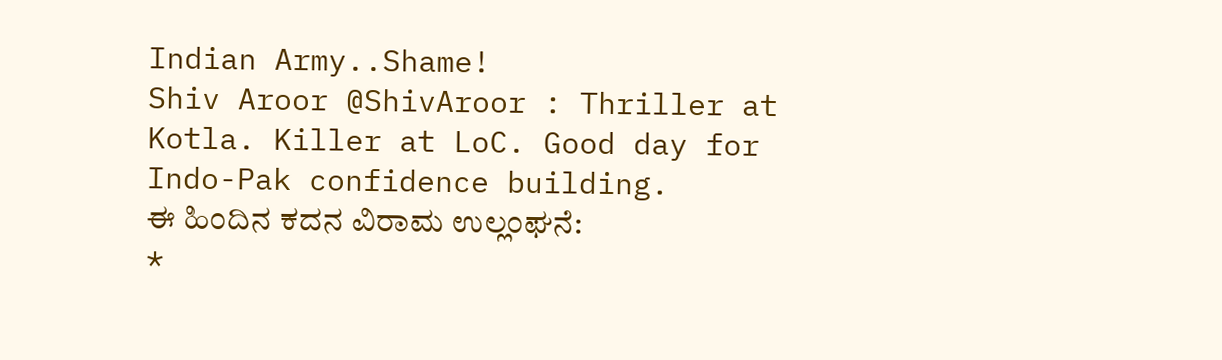Indian Army..Shame!
Shiv Aroor @ShivAroor : Thriller at Kotla. Killer at LoC. Good day for Indo-Pak confidence building.
ಈ ಹಿಂದಿನ ಕದನ ವಿರಾಮ ಉಲ್ಲಂಘನೆ:
*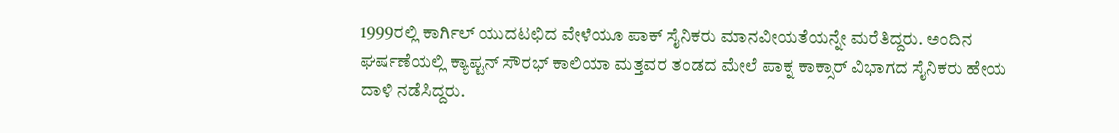1999ರಲ್ಲಿ ಕಾರ್ಗಿಲ್ ಯುದಟಛಿದ ವೇಳೆಯೂ ಪಾಕ್ ಸೈನಿಕರು ಮಾನವೀಯತೆಯನ್ನೇ ಮರೆತಿದ್ದರು. ಅಂದಿನ
ಘರ್ಷಣೆಯಲ್ಲಿ ಕ್ಯಾಪ್ಟನ್ ಸೌರಭ್ ಕಾಲಿಯಾ ಮತ್ತವರ ತಂಡದ ಮೇಲೆ ಪಾಕ್ನ ಕಾಕ್ಸಾರ್ ವಿಭಾಗದ ಸೈನಿಕರು ಹೇಯ ದಾಳಿ ನಡೆಸಿದ್ದರು.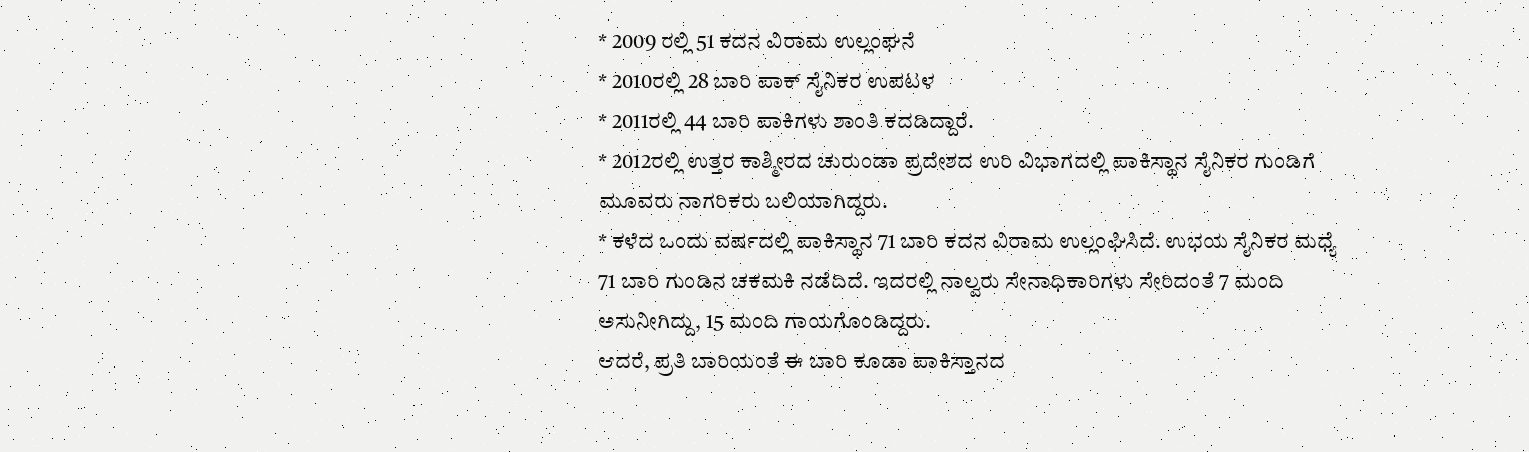* 2009 ರಲ್ಲಿ 51 ಕದನ ವಿರಾಮ ಉಲ್ಲಂಘನೆ
* 2010ರಲ್ಲಿ 28 ಬಾರಿ ಪಾಕ್ ಸೈನಿಕರ ಉಪಟಳ
* 2011ರಲ್ಲಿ 44 ಬಾರಿ ಪಾಕಿಗಳು ಶಾಂತಿ ಕದಡಿದ್ದಾರೆ.
* 2012ರಲ್ಲಿ ಉತ್ತರ ಕಾಶ್ಮೀರದ ಚುರುಂಡಾ ಪ್ರದೇಶದ ಉರಿ ವಿಭಾಗದಲ್ಲಿ ಪಾಕಿಸ್ಥಾನ ಸೈನಿಕರ ಗುಂಡಿಗೆ
ಮೂವರು ನಾಗರಿಕರು ಬಲಿಯಾಗಿದ್ದರು.
* ಕಳೆದ ಒಂದು ವರ್ಷದಲ್ಲಿ ಪಾಕಿಸ್ಥಾನ 71 ಬಾರಿ ಕದನ ವಿರಾಮ ಉಲ್ಲಂಘಿಸಿದೆ. ಉಭಯ ಸೈನಿಕರ ಮಧ್ಯೆ
71 ಬಾರಿ ಗುಂಡಿನ ಚಕಮಕಿ ನಡೆದಿದೆ. ಇದರಲ್ಲಿ ನಾಲ್ವರು ಸೇನಾಧಿಕಾರಿಗಳು ಸೇರಿದಂತೆ 7 ಮಂದಿ
ಅಸುನೀಗಿದ್ದು, 15 ಮಂದಿ ಗಾಯಗೊಂಡಿದ್ದರು.
ಆದರೆ, ಪ್ರತಿ ಬಾರಿಯಂತೆ ಈ ಬಾರಿ ಕೂಡಾ ಪಾಕಿಸ್ತಾನದ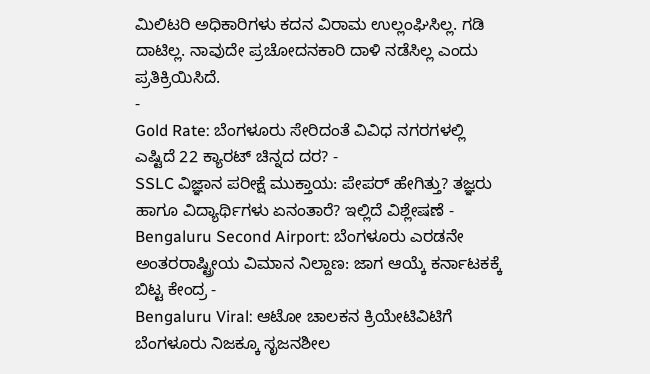ಮಿಲಿಟರಿ ಅಧಿಕಾರಿಗಳು ಕದನ ವಿರಾಮ ಉಲ್ಲಂಘಿಸಿಲ್ಲ. ಗಡಿ ದಾಟಿಲ್ಲ. ನಾವುದೇ ಪ್ರಚೋದನಕಾರಿ ದಾಳಿ ನಡೆಸಿಲ್ಲ ಎಂದು ಪ್ರತಿಕ್ರಿಯಿಸಿದೆ.
-
Gold Rate: ಬೆಂಗಳೂರು ಸೇರಿದಂತೆ ವಿವಿಧ ನಗರಗಳಲ್ಲಿ ಎಷ್ಟಿದೆ 22 ಕ್ಯಾರಟ್ ಚಿನ್ನದ ದರ? -
SSLC ವಿಜ್ಞಾನ ಪರೀಕ್ಷೆ ಮುಕ್ತಾಯ: ಪೇಪರ್ ಹೇಗಿತ್ತು? ತಜ್ಞರು ಹಾಗೂ ವಿದ್ಯಾರ್ಥಿಗಳು ಏನಂತಾರೆ? ಇಲ್ಲಿದೆ ವಿಶ್ಲೇಷಣೆ -
Bengaluru Second Airport: ಬೆಂಗಳೂರು ಎರಡನೇ ಅಂತರರಾಷ್ಟ್ರೀಯ ವಿಮಾನ ನಿಲ್ದಾಣ: ಜಾಗ ಆಯ್ಕೆ ಕರ್ನಾಟಕಕ್ಕೆ ಬಿಟ್ಟ ಕೇಂದ್ರ -
Bengaluru Viral: ಆಟೋ ಚಾಲಕನ ಕ್ರಿಯೇಟಿವಿಟಿಗೆ ಬೆಂಗಳೂರು ನಿಜಕ್ಕೂ ಸೃಜನಶೀಲ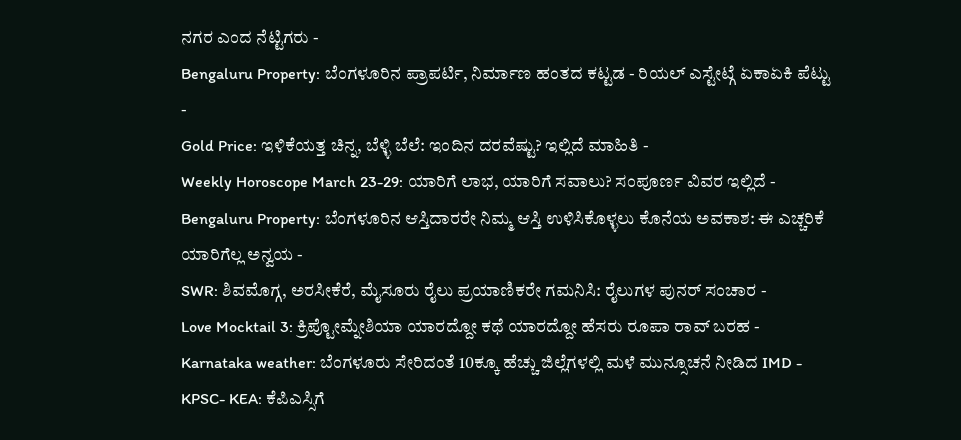ನಗರ ಎಂದ ನೆಟ್ಟಿಗರು -
Bengaluru Property: ಬೆಂಗಳೂರಿನ ಪ್ರಾಪರ್ಟಿ, ನಿರ್ಮಾಣ ಹಂತದ ಕಟ್ಟಡ - ರಿಯಲ್ ಎಸ್ಟೇಟ್ಗೆ ಏಕಾಏಕಿ ಪೆಟ್ಟು -
Gold Price: ಇಳಿಕೆಯತ್ತ ಚಿನ್ನ, ಬೆಳ್ಳಿ ಬೆಲೆ: ಇಂದಿನ ದರವೆಷ್ಟು? ಇಲ್ಲಿದೆ ಮಾಹಿತಿ -
Weekly Horoscope March 23-29: ಯಾರಿಗೆ ಲಾಭ, ಯಾರಿಗೆ ಸವಾಲು? ಸಂಪೂರ್ಣ ವಿವರ ಇಲ್ಲಿದೆ -
Bengaluru Property: ಬೆಂಗಳೂರಿನ ಆಸ್ತಿದಾರರೇ ನಿಮ್ಮ ಆಸ್ತಿ ಉಳಿಸಿಕೊಳ್ಳಲು ಕೊನೆಯ ಅವಕಾಶ: ಈ ಎಚ್ಚರಿಕೆ ಯಾರಿಗೆಲ್ಲ ಅನ್ವಯ -
SWR: ಶಿವಮೊಗ್ಗ, ಅರಸೀಕೆರೆ, ಮೈಸೂರು ರೈಲು ಪ್ರಯಾಣಿಕರೇ ಗಮನಿಸಿ: ರೈಲುಗಳ ಪುನರ್ ಸಂಚಾರ -
Love Mocktail 3: ಕ್ರಿಪ್ಟೋಮ್ನೇಶಿಯಾ ಯಾರದ್ದೋ ಕಥೆ ಯಾರದ್ದೋ ಹೆಸರು ರೂಪಾ ರಾವ್ ಬರಹ -
Karnataka weather: ಬೆಂಗಳೂರು ಸೇರಿದಂತೆ 10ಕ್ಕೂ ಹೆಚ್ಚು ಜಿಲ್ಲೆಗಳಲ್ಲಿ ಮಳೆ ಮುನ್ಸೂಚನೆ ನೀಡಿದ IMD -
KPSC- KEA: ಕೆಪಿಎಸ್ಸಿಗೆ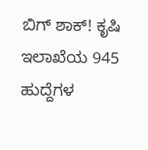ಬಿಗ್ ಶಾಕ್! ಕೃಷಿ ಇಲಾಖೆಯ 945 ಹುದ್ದೆಗಳ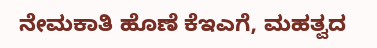ನೇಮಕಾತಿ ಹೊಣೆ ಕೆಇಎಗೆ, ಮಹತ್ವದ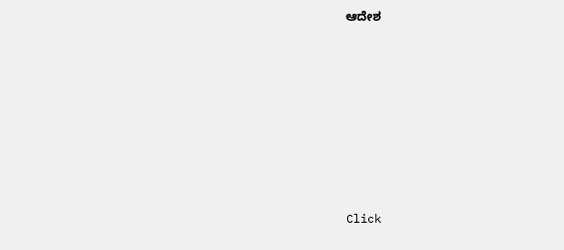ಆದೇಶ












Click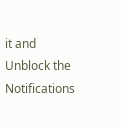it and Unblock the Notifications